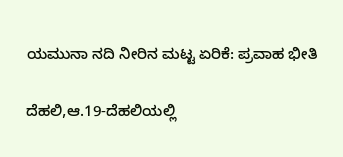ಯಮುನಾ ನದಿ ನೀರಿನ ಮಟ್ಟ ಏರಿಕೆ: ಪ್ರವಾಹ ಭೀತಿ

ದೆಹಲಿ,ಆ.19-ದೆಹಲಿಯಲ್ಲಿ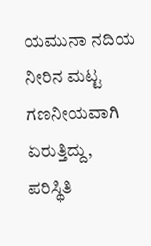ಯಮುನಾ ನದಿಯ ನೀರಿನ ಮಟ್ಟ ಗಣನೀಯವಾಗಿ ಏರುತ್ತಿದ್ದು, ಪರಿಸ್ಥಿತಿ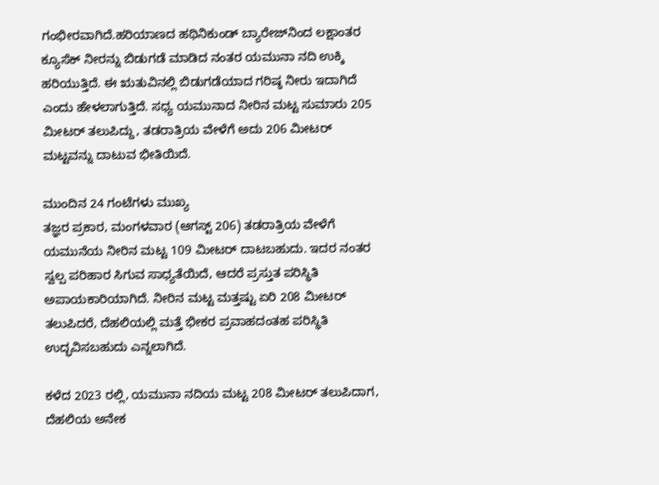ಗಂಭೀರವಾಗಿದೆ.ಹರಿಯಾಣದ ಹಥಿನಿಕುಂಡ್ ಬ್ಯಾರೇಜ್‍ನಿಂದ ಲಕ್ಷಾಂತರ ಕ್ಯೂಸೆಕ್ ನೀರನ್ನು ಬಿಡುಗಡೆ ಮಾಡಿದ ನಂತರ ಯಮುನಾ ನದಿ ಉಕ್ಕಿ ಹರಿಯುತ್ತಿದೆ. ಈ ಋತುವಿನಲ್ಲಿ ಬಿಡುಗಡೆಯಾದ ಗರಿಷ್ಠ ನೀರು ಇದಾಗಿದೆ ಎಂದು ಹೇಳಲಾಗುತ್ತಿದೆ. ಸಧ್ಯ ಯಮುನಾದ ನೀರಿನ ಮಟ್ಟ ಸುಮಾರು 205 ಮೀಟರ್ ತಲುಪಿದ್ದು, ತಡರಾತ್ರಿಯ ವೇಳೆಗೆ ಅದು 206 ಮೀಟರ್ ಮಟ್ಟವನ್ನು ದಾಟುವ ಭೀತಿಯಿದೆ.

ಮುಂದಿನ 24 ಗಂಟೆಗಳು ಮುಖ್ಯ
ತಜ್ಞರ ಪ್ರಕಾರ, ಮಂಗಳವಾರ (ಆಗಸ್ಟ್ 206) ತಡರಾತ್ರಿಯ ವೇಳೆಗೆ ಯಮುನೆಯ ನೀರಿನ ಮಟ್ಟ 109 ಮೀಟರ್ ದಾಟಬಹುದು. ಇದರ ನಂತರ ಸ್ವಲ್ಪ ಪರಿಹಾರ ಸಿಗುವ ಸಾಧ್ಯತೆಯಿದೆ, ಆದರೆ ಪ್ರಸ್ತುತ ಪರಿಸ್ಥಿತಿ ಅಪಾಯಕಾರಿಯಾಗಿದೆ. ನೀರಿನ ಮಟ್ಟ ಮತ್ತಷ್ಟು ಏರಿ 208 ಮೀಟರ್ ತಲುಪಿದರೆ, ದೆಹಲಿಯಲ್ಲಿ ಮತ್ತೆ ಭೀಕರ ಪ್ರವಾಹದಂತಹ ಪರಿಸ್ಥಿತಿ ಉದ್ಭವಿಸಬಹುದು ಎನ್ನಲಾಗಿದೆ.

ಕಳೆದ 2023 ರಲ್ಲಿ, ಯಮುನಾ ನದಿಯ ಮಟ್ಟ 208 ಮೀಟರ್ ತಲುಪಿದಾಗ, ದೆಹಲಿಯ ಅನೇಕ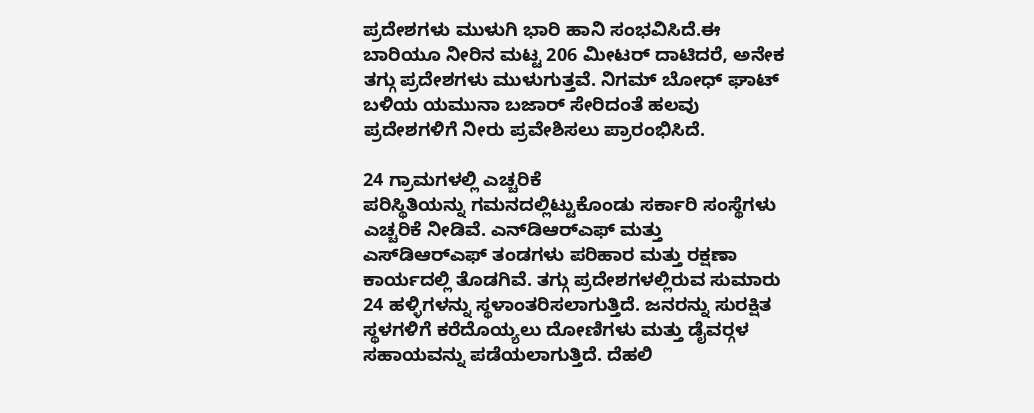ಪ್ರದೇಶಗಳು ಮುಳುಗಿ ಭಾರಿ ಹಾನಿ ಸಂಭವಿಸಿದೆ.ಈ ಬಾರಿಯೂ ನೀರಿನ ಮಟ್ಟ 206 ಮೀಟರ್ ದಾಟಿದರೆ, ಅನೇಕ ತಗ್ಗು ಪ್ರದೇಶಗಳು ಮುಳುಗುತ್ತವೆ. ನಿಗಮ್ ಬೋಧ್ ಘಾಟ್ ಬಳಿಯ ಯಮುನಾ ಬಜಾರ್ ಸೇರಿದಂತೆ ಹಲವು ಪ್ರದೇಶಗಳಿಗೆ ನೀರು ಪ್ರವೇಶಿಸಲು ಪ್ರಾರಂಭಿಸಿದೆ.

24 ಗ್ರಾಮಗಳಲ್ಲಿ ಎಚ್ಚರಿಕೆ
ಪರಿಸ್ಥಿತಿಯನ್ನು ಗಮನದಲ್ಲಿಟ್ಟುಕೊಂಡು ಸರ್ಕಾರಿ ಸಂಸ್ಥೆಗಳು ಎಚ್ಚರಿಕೆ ನೀಡಿವೆ. ಎನ್‍ಡಿಆರ್‍ಎಫ್ ಮತ್ತು ಎಸ್‍ಡಿಆರ್‍ಎಫ್ ತಂಡಗಳು ಪರಿಹಾರ ಮತ್ತು ರಕ್ಷಣಾ ಕಾರ್ಯದಲ್ಲಿ ತೊಡಗಿವೆ. ತಗ್ಗು ಪ್ರದೇಶಗಳಲ್ಲಿರುವ ಸುಮಾರು 24 ಹಳ್ಳಿಗಳನ್ನು ಸ್ಥಳಾಂತರಿಸಲಾಗುತ್ತಿದೆ. ಜನರನ್ನು ಸುರಕ್ಷಿತ ಸ್ಥಳಗಳಿಗೆ ಕರೆದೊಯ್ಯಲು ದೋಣಿಗಳು ಮತ್ತು ಡೈವರ್‍ಗಳ ಸಹಾಯವನ್ನು ಪಡೆಯಲಾಗುತ್ತಿದೆ. ದೆಹಲಿ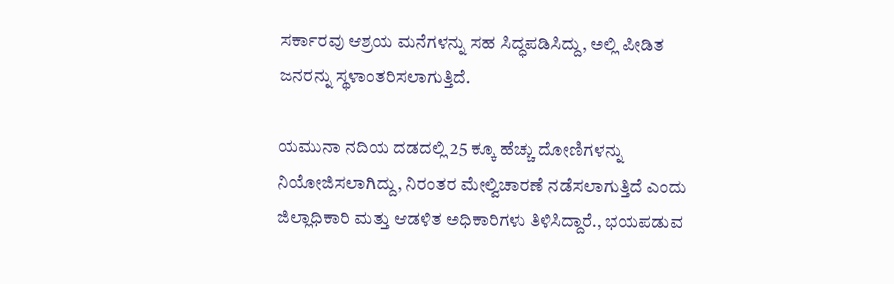ಸರ್ಕಾರವು ಆಶ್ರಯ ಮನೆಗಳನ್ನು ಸಹ ಸಿದ್ಧಪಡಿಸಿದ್ದು, ಅಲ್ಲಿ ಪೀಡಿತ ಜನರನ್ನು ಸ್ಥಳಾಂತರಿಸಲಾಗುತ್ತಿದೆ.

ಯಮುನಾ ನದಿಯ ದಡದಲ್ಲಿ 25 ಕ್ಕೂ ಹೆಚ್ಚು ದೋಣಿಗಳನ್ನು ನಿಯೋಜಿಸಲಾಗಿದ್ದು, ನಿರಂತರ ಮೇಲ್ವಿಚಾರಣೆ ನಡೆಸಲಾಗುತ್ತಿದೆ ಎಂದು ಜಿಲ್ಲಾಧಿಕಾರಿ ಮತ್ತು ಆಡಳಿತ ಅಧಿಕಾರಿಗಳು ತಿಳಿಸಿದ್ದಾರೆ., ಭಯಪಡುವ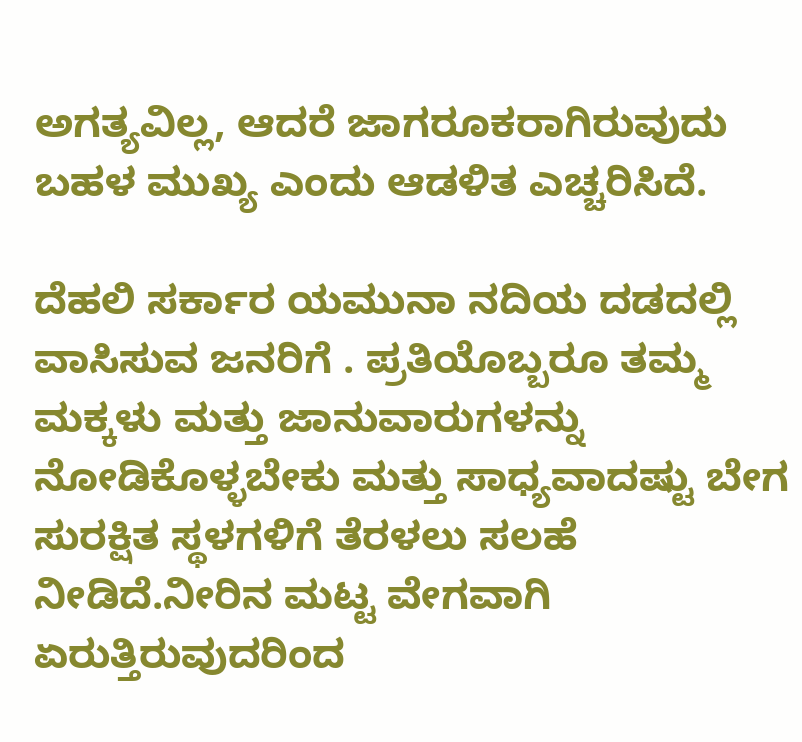ಅಗತ್ಯವಿಲ್ಲ, ಆದರೆ ಜಾಗರೂಕರಾಗಿರುವುದು ಬಹಳ ಮುಖ್ಯ ಎಂದು ಆಡಳಿತ ಎಚ್ಚರಿಸಿದೆ.

ದೆಹಲಿ ಸರ್ಕಾರ ಯಮುನಾ ನದಿಯ ದಡದಲ್ಲಿ ವಾಸಿಸುವ ಜನರಿಗೆ . ಪ್ರತಿಯೊಬ್ಬರೂ ತಮ್ಮ ಮಕ್ಕಳು ಮತ್ತು ಜಾನುವಾರುಗಳನ್ನು ನೋಡಿಕೊಳ್ಳಬೇಕು ಮತ್ತು ಸಾಧ್ಯವಾದಷ್ಟು ಬೇಗ ಸುರಕ್ಷಿತ ಸ್ಥಳಗಳಿಗೆ ತೆರಳಲು ಸಲಹೆ ನೀಡಿದೆ.ನೀರಿನ ಮಟ್ಟ ವೇಗವಾಗಿ ಏರುತ್ತಿರುವುದರಿಂದ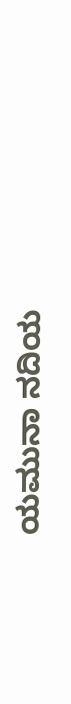ಯಮುನಾ ನದಿಯ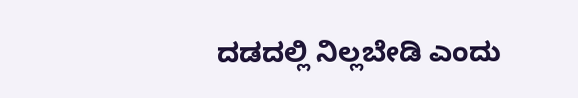ದಡದಲ್ಲಿ ನಿಲ್ಲಬೇಡಿ ಎಂದು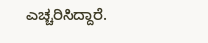ಎಚ್ಚರಿಸಿದ್ದಾರೆ.